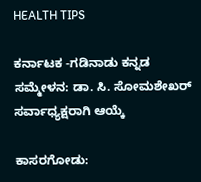HEALTH TIPS

ಕರ್ನಾಟಕ -ಗಡಿನಾಡು ಕನ್ನಡ ಸಮ್ಮೇಳನ: ಡಾ. ಸಿ. ಸೋಮಶೇಖರ್ ಸರ್ವಾಧ್ಯಕ್ಷರಾಗಿ ಆಯ್ಕೆ

ಕಾಸರಗೋಡು: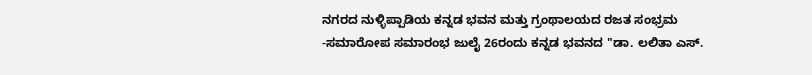ನಗರದ ನುಳ್ಳಿಪ್ಪಾಡಿಯ ಕನ್ನಡ ಭವನ ಮತ್ತು ಗ್ರಂಥಾಲಯದ ರಜತ ಸಂಭ್ರಮ -ಸಮಾರೋಪ ಸಮಾರಂಭ ಜುಲೈ 26ರಂದು ಕನ್ನಡ ಭವನದ "ಡಾ. ಲಲಿತಾ ಎಸ್.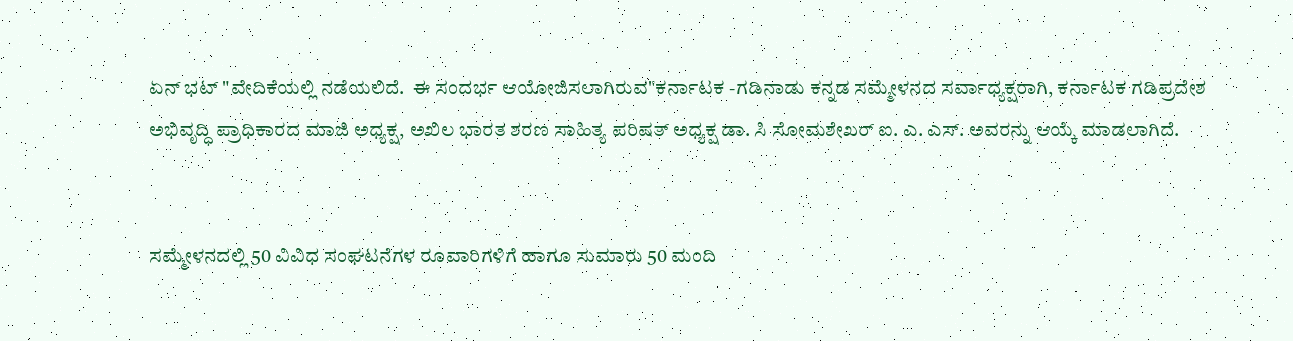ಏನ್ ಭಟ್ "ವೇದಿಕೆಯಲ್ಲಿ ನಡೆಯಲಿದೆ.  ಈ ಸಂದರ್ಭ ಆಯೋಜಿಸಲಾಗಿರುವ"ಕರ್ನಾಟಕ -ಗಡಿನಾಡು ಕನ್ನಡ ಸಮ್ಮೇಳನದ ಸರ್ವಾಧ್ಯಕ್ಷರಾಗಿ, ಕರ್ನಾಟಕ ಗಡಿಪ್ರದೇಶ ಅಭಿವೃದ್ಧಿ ಪ್ರಾಧಿಕಾರದ ಮಾಜಿ ಅಧ್ಯಕ್ಷ, ಅಖಿಲ ಭಾರತ ಶರಣ ಸಾಹಿತ್ಯ ಪರಿಷತ್ ಅಧ್ಯಕ್ಷ ಡಾ. ಸಿ ಸೋಮಶೇಖರ್ ಐ. ಎ. ಎಸ್. ಅವರನ್ನು ಆಯ್ಕೆ ಮಾಡಲಾಗಿದೆ.


ಸಮ್ಮೇಳನದಲ್ಲಿ 50 ವಿವಿಧ ಸಂಘಟನೆಗಳ ರೂವಾರಿಗಳಿಗೆ ಹಾಗೂ ಸುಮಾರು 50 ಮಂದಿ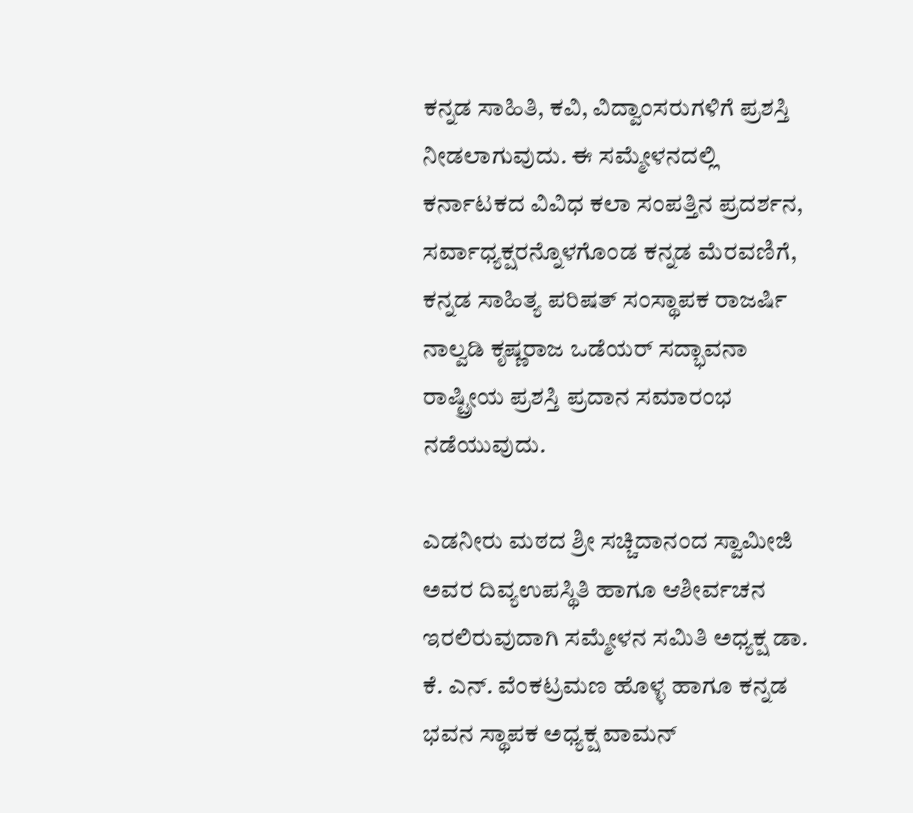ಕನ್ನಡ ಸಾಹಿತಿ, ಕವಿ, ವಿದ್ವಾಂಸರುಗಳಿಗೆ ಪ್ರಶಸ್ತಿ ನೀಡಲಾಗುವುದು. ಈ ಸಮ್ಮೇಳನದಲ್ಲಿ ಕರ್ನಾಟಕದ ವಿವಿಧ ಕಲಾ ಸಂಪತ್ತಿನ ಪ್ರದರ್ಶನ,  ಸರ್ವಾಧ್ಯಕ್ಷರನ್ನೊಳಗೊಂಡ ಕನ್ನಡ ಮೆರವಣಿಗೆ, ಕನ್ನಡ ಸಾಹಿತ್ಯ ಪರಿಷತ್ ಸಂಸ್ಥಾಪಕ ರಾಜರ್ಷಿ ನಾಲ್ವಡಿ ಕೃಷ್ಣರಾಜ ಒಡೆಯರ್ ಸದ್ಭಾವನಾ ರಾಷ್ಟ್ರೀಯ ಪ್ರಶಸ್ತಿ ಪ್ರದಾನ ಸಮಾರಂಭ ನಡೆಯುವುದು.

ಎಡನೀರು ಮಠದ ಶ್ರೀ ಸಚ್ಚಿದಾನಂದ ಸ್ವಾಮೀಜಿ ಅವರ ದಿವ್ಯಉಪಸ್ಥಿತಿ ಹಾಗೂ ಆಶೀರ್ವಚನ ಇರಲಿರುವುದಾಗಿ ಸಮ್ಮೇಳನ ಸಮಿತಿ ಅಧ್ಯಕ್ಷ ಡಾ. ಕೆ. ಎನ್. ವೆಂಕಟ್ರಮಣ ಹೊಳ್ಳ ಹಾಗೂ ಕನ್ನಡ ಭವನ ಸ್ಥಾಪಕ ಅಧ್ಯಕ್ಷ ವಾಮನ್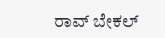ರಾವ್ ಬೇಕಲ್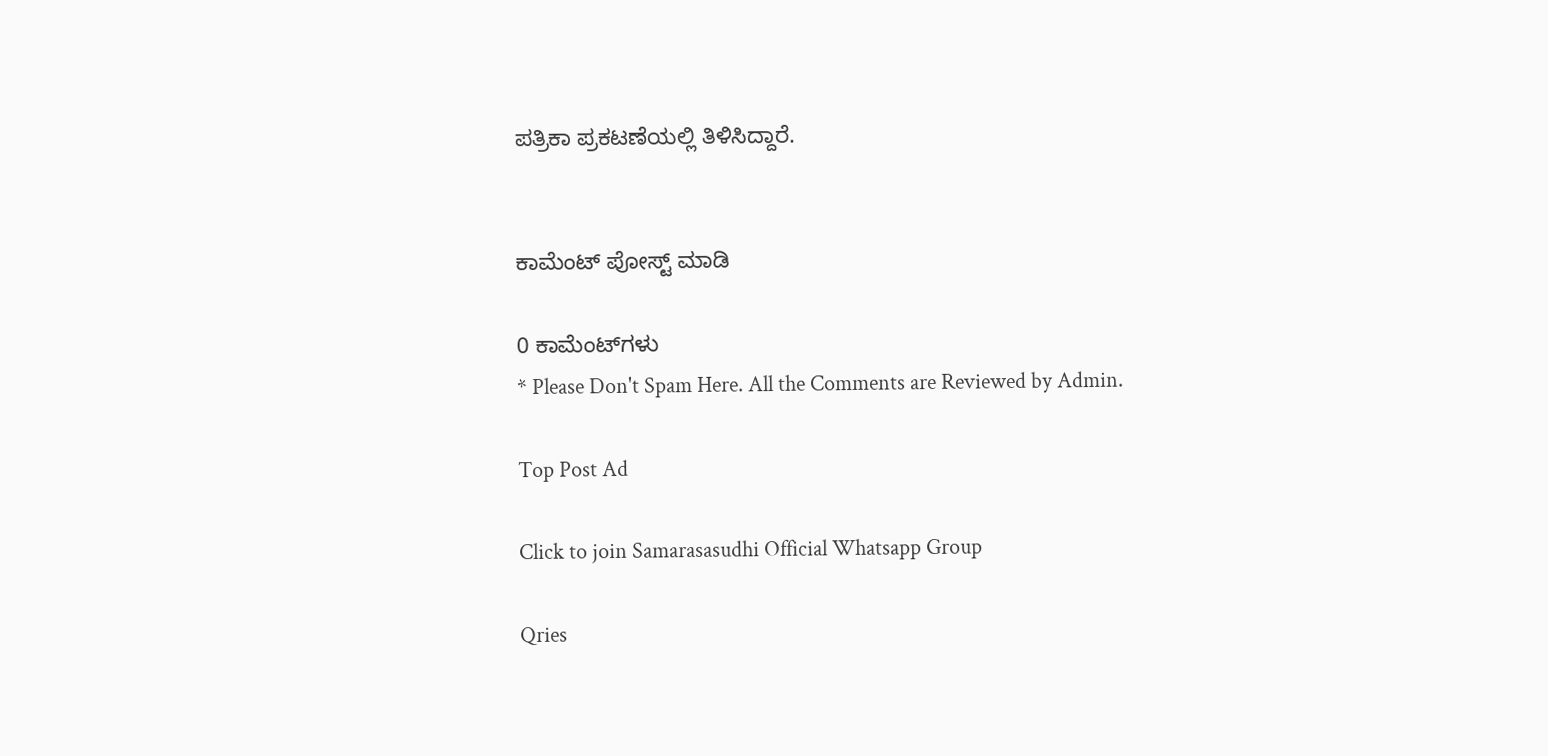ಪತ್ರಿಕಾ ಪ್ರಕಟಣೆಯಲ್ಲಿ ತಿಳಿಸಿದ್ದಾರೆ.


ಕಾಮೆಂಟ್‌‌ ಪೋಸ್ಟ್‌ ಮಾಡಿ

0 ಕಾಮೆಂಟ್‌ಗಳು
* Please Don't Spam Here. All the Comments are Reviewed by Admin.

Top Post Ad

Click to join Samarasasudhi Official Whatsapp Group

Qries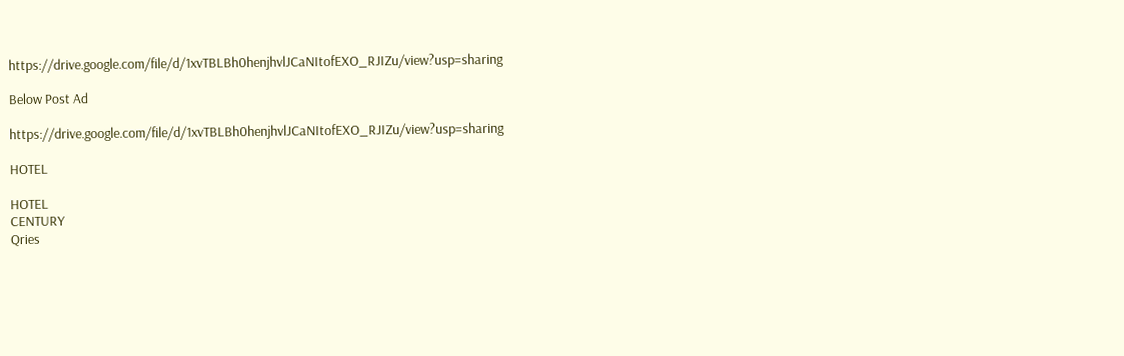https://drive.google.com/file/d/1xvTBLBh0henjhvlJCaNItofEXO_RJIZu/view?usp=sharing

Below Post Ad

https://drive.google.com/file/d/1xvTBLBh0henjhvlJCaNItofEXO_RJIZu/view?usp=sharing

HOTEL

HOTEL
CENTURY
Qries